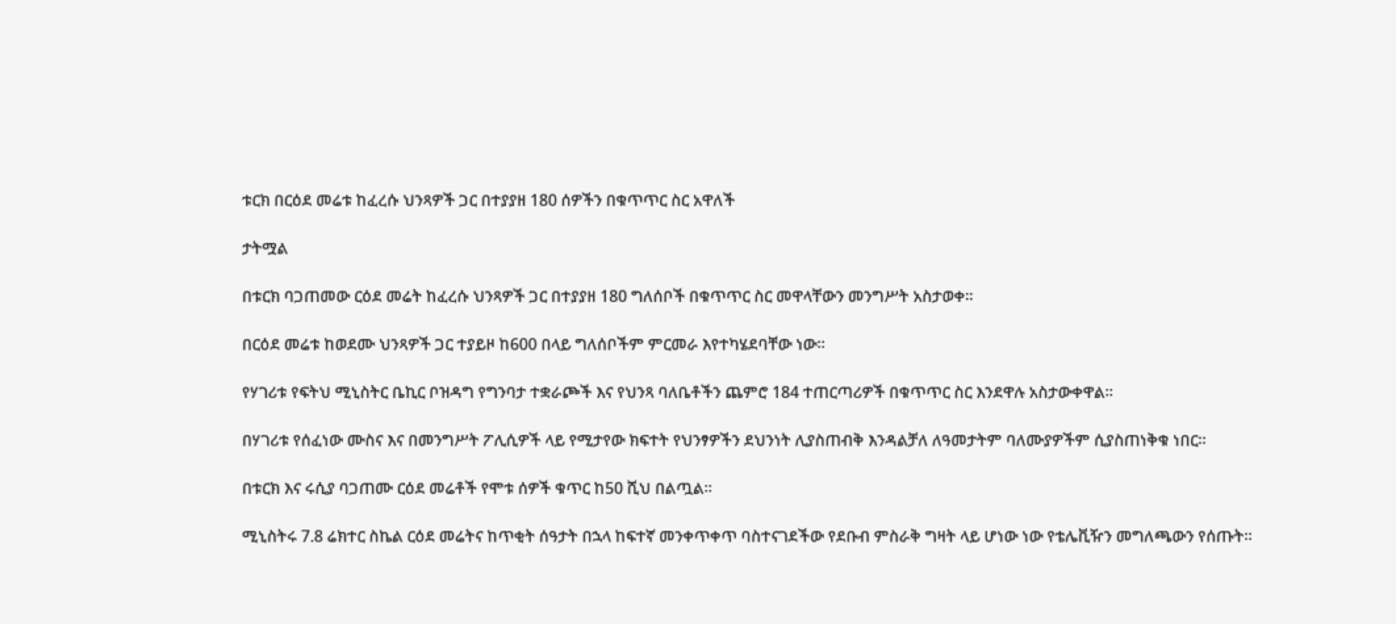ቱርክ በርዕደ መሬቱ ከፈረሱ ህንጻዎች ጋር በተያያዘ 180 ሰዎችን በቁጥጥር ስር አዋለች

ታትሟል

በቱርክ ባጋጠመው ርዕደ መሬት ከፈረሱ ህንጻዎች ጋር በተያያዘ 180 ግለሰቦች በቁጥጥር ስር መዋላቸውን መንግሥት አስታወቀ።

በርዕደ መሬቱ ከወደሙ ህንጻዎች ጋር ተያይዞ ከ600 በላይ ግለሰቦችም ምርመራ እየተካሄደባቸው ነው።

የሃገሪቱ የፍትህ ሚኒስትር ቤኪር ቦዝዳግ የግንባታ ተቋራጮች እና የህንጻ ባለቤቶችን ጨምሮ 184 ተጠርጣሪዎች በቁጥጥር ስር እንደዋሉ አስታውቀዋል።

በሃገሪቱ የሰፈነው ሙስና እና በመንግሥት ፖሊሲዎች ላይ የሚታየው ክፍተት የህንፃዎችን ደህንነት ሊያስጠብቅ እንዳልቻለ ለዓመታትም ባለሙያዎችም ሲያስጠነቅቁ ነበር።

በቱርክ እና ሩሲያ ባጋጠሙ ርዕደ መሬቶች የሞቱ ሰዎች ቁጥር ከ50 ሺህ በልጧል።

ሚኒስትሩ 7.8 ሬክተር ስኬል ርዕደ መሬትና ከጥቂት ሰዓታት በኋላ ከፍተኛ መንቀጥቀጥ ባስተናገደችው የደቡብ ምስራቅ ግዛት ላይ ሆነው ነው የቴሌቪዥን መግለጫውን የሰጡት።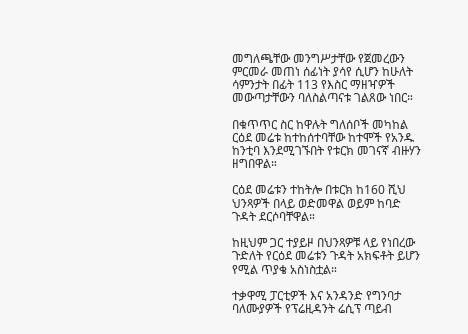መግለጫቸው መንግሥታቸው የጀመረውን ምርመራ መጠነ ሰፊነት ያሳየ ሲሆን ከሁለት ሳምንታት በፊት 113 የእስር ማዘዣዎች መውጣታቸውን ባለስልጣናቱ ገልጸው ነበር።

በቁጥጥር ስር ከዋሉት ግለሰቦች መካከል ርዕደ መሬቱ ከተከሰተባቸው ከተሞች የአንዱ ከንቲባ እንደሚገኙበት የቱርክ መገናኛ ብዙሃን ዘግበዋል።

ርዕደ መሬቱን ተከትሎ በቱርክ ከ160 ሺህ ህንጻዎች በላይ ወድመዋል ወይም ከባድ ጉዳት ደርሶባቸዋል።

ከዚህም ጋር ተያይዞ በህንጻዎቹ ላይ የነበረው ጉድለት የርዕደ መሬቱን ጉዳት አክፍቶት ይሆን የሚል ጥያቄ አስነስቷል።

ተቃዋሚ ፓርቲዎች እና አንዳንድ የግንባታ ባለሙያዎች የፕሬዚዳንት ሬሲፕ ጣይብ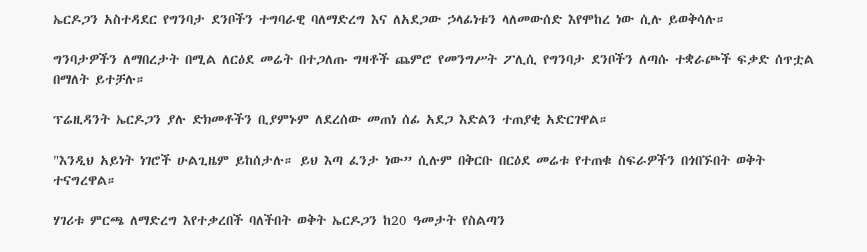ኤርዶጋን አስተዳደር የግንባታ ደንቦችን ተግባራዊ ባለማድረግ እና ለአደጋው ኃላፊነቱን ላለመውሰድ እየሞከረ ነው ሲሉ ይወቅሳሉ።

ግንባታዎችን ለማበረታት በሚል ለርዕደ መሬት በተጋለጡ ግዛቶች ጨምሮ የመንግሥት ፖሊሲ የግንባታ ደንቦችን ለጣሱ ተቋራጮች ፍቃድ ሰጥቷል በማለት ይተቻሉ።

ፕሬዚዳንት ኤርዶጋን ያሉ ድክመቶችን ቢያምኑም ለደረሰው መጠነ ሰፊ አደጋ እድልን ተጠያቂ አድርገዋል።

"እንዲህ አይነት ነገሮች ሁልጊዜም ይከሰታሉ። ይህ እጣ ፈንታ ነው” ሲሉም በቅርቡ በርዕደ መሬቱ የተጠቁ ስፍራዎችን በጎበኙበት ወቅት ተናግረዋል።

ሃገሪቱ ምርጫ ለማድረግ እየተቃረበች ባለችበት ወቅት ኤርዶጋን ከ20 ዓመታት የስልጣን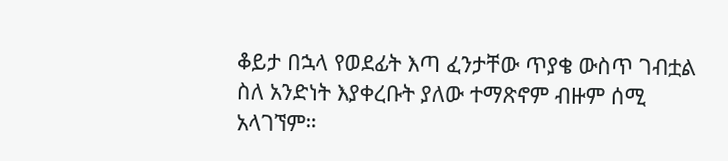ቆይታ በኋላ የወደፊት እጣ ፈንታቸው ጥያቄ ውስጥ ገብቷል ስለ አንድነት እያቀረቡት ያለው ተማጽኖም ብዙም ሰሚ አላገኘም።